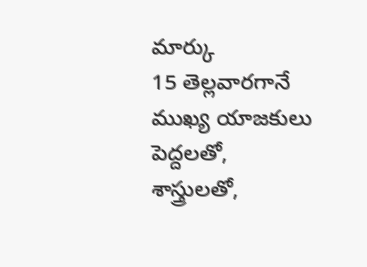మార్కు
15 తెల్లవారగానే ముఖ్య యాజకులు పెద్దలతో, శాస్త్రులతో,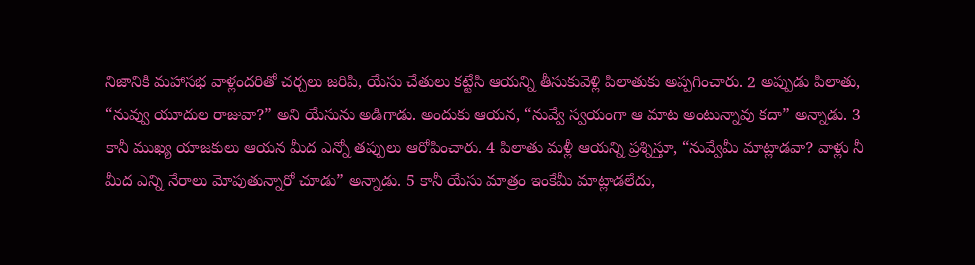నిజానికి మహాసభ వాళ్లందరితో చర్చలు జరిపి, యేసు చేతులు కట్టేసి ఆయన్ని తీసుకువెళ్లి పిలాతుకు అప్పగించారు. 2 అప్పుడు పిలాతు, “నువ్వు యూదుల రాజువా?” అని యేసును అడిగాడు. అందుకు ఆయన, “నువ్వే స్వయంగా ఆ మాట అంటున్నావు కదా” అన్నాడు. 3 కానీ ముఖ్య యాజకులు ఆయన మీద ఎన్నో తప్పులు ఆరోపించారు. 4 పిలాతు మళ్లీ ఆయన్ని ప్రశ్నిస్తూ, “నువ్వేమీ మాట్లాడవా? వాళ్లు నీ మీద ఎన్ని నేరాలు మోపుతున్నారో చూడు” అన్నాడు. 5 కానీ యేసు మాత్రం ఇంకేమీ మాట్లాడలేదు,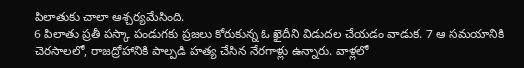పిలాతుకు చాలా ఆశ్చర్యమేసింది.
6 పిలాతు ప్రతీ పస్కా పండుగకు ప్రజలు కోరుకున్న ఓ ఖైదీని విడుదల చేయడం వాడుక. 7 ఆ సమయానికి చెరసాలలో, రాజద్రోహానికి పాల్పడి హత్య చేసిన నేరగాళ్లు ఉన్నారు. వాళ్లలో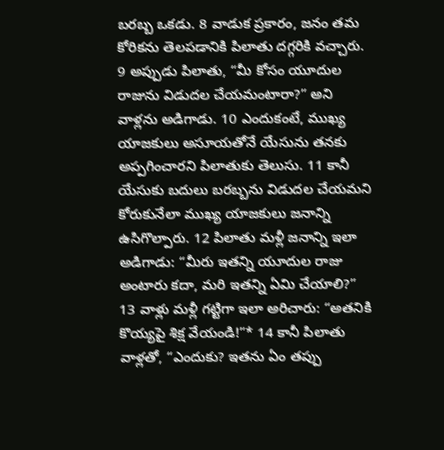బరబ్బ ఒకడు. 8 వాడుక ప్రకారం, జనం తమ కోరికను తెలపడానికి పిలాతు దగ్గరికి వచ్చారు. 9 అప్పుడు పిలాతు, “మీ కోసం యూదుల రాజును విడుదల చేయమంటారా?” అని వాళ్లను అడిగాడు. 10 ఎందుకంటే, ముఖ్య యాజకులు అసూయతోనే యేసును తనకు అప్పగించారని పిలాతుకు తెలుసు. 11 కానీ యేసుకు బదులు బరబ్బను విడుదల చేయమని కోరుకునేలా ముఖ్య యాజకులు జనాన్ని ఉసిగొల్పారు. 12 పిలాతు మళ్లీ జనాన్ని ఇలా అడిగాడు: “మీరు ఇతన్ని యూదుల రాజు అంటారు కదా, మరి ఇతన్ని ఏమి చేయాలి?” 13 వాళ్లు మళ్లీ గట్టిగా ఇలా అరిచారు: “అతనికి కొయ్యపై శిక్ష వేయండి!”* 14 కానీ పిలాతు వాళ్లతో, “ఎందుకు? ఇతను ఏం తప్పు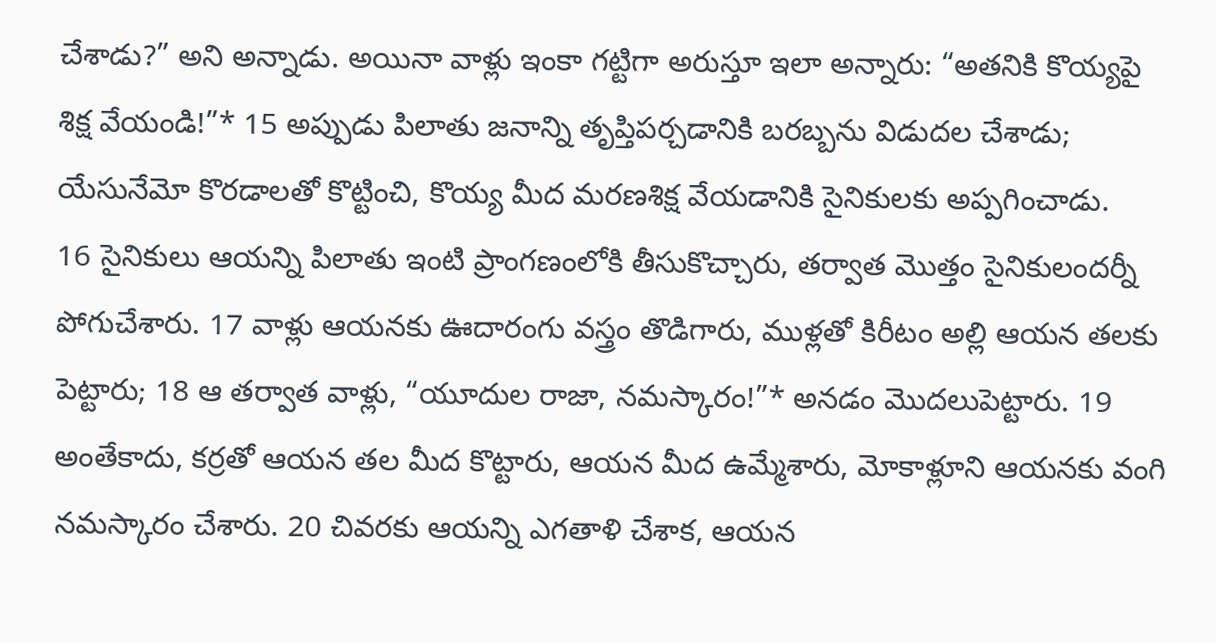చేశాడు?” అని అన్నాడు. అయినా వాళ్లు ఇంకా గట్టిగా అరుస్తూ ఇలా అన్నారు: “అతనికి కొయ్యపై శిక్ష వేయండి!”* 15 అప్పుడు పిలాతు జనాన్ని తృప్తిపర్చడానికి బరబ్బను విడుదల చేశాడు; యేసునేమో కొరడాలతో కొట్టించి, కొయ్య మీద మరణశిక్ష వేయడానికి సైనికులకు అప్పగించాడు.
16 సైనికులు ఆయన్ని పిలాతు ఇంటి ప్రాంగణంలోకి తీసుకొచ్చారు, తర్వాత మొత్తం సైనికులందర్నీ పోగుచేశారు. 17 వాళ్లు ఆయనకు ఊదారంగు వస్త్రం తొడిగారు, ముళ్లతో కిరీటం అల్లి ఆయన తలకు పెట్టారు; 18 ఆ తర్వాత వాళ్లు, “యూదుల రాజా, నమస్కారం!”* అనడం మొదలుపెట్టారు. 19 అంతేకాదు, కర్రతో ఆయన తల మీద కొట్టారు, ఆయన మీద ఉమ్మేశారు, మోకాళ్లూని ఆయనకు వంగి నమస్కారం చేశారు. 20 చివరకు ఆయన్ని ఎగతాళి చేశాక, ఆయన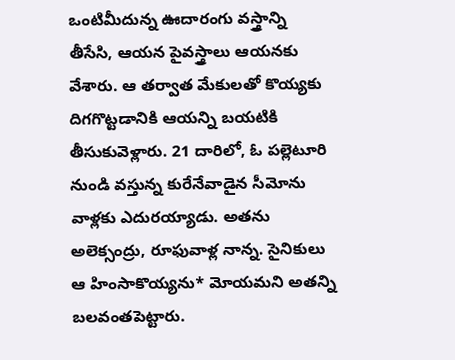ఒంటిమీదున్న ఊదారంగు వస్త్రాన్ని తీసేసి, ఆయన పైవస్త్రాలు ఆయనకు వేశారు. ఆ తర్వాత మేకులతో కొయ్యకు దిగగొట్టడానికి ఆయన్ని బయటికి తీసుకువెళ్లారు. 21 దారిలో, ఓ పల్లెటూరి నుండి వస్తున్న కురేనేవాడైన సీమోను వాళ్లకు ఎదురయ్యాడు. అతను అలెక్సంద్రు, రూఫువాళ్ల నాన్న. సైనికులు ఆ హింసాకొయ్యను* మోయమని అతన్ని బలవంతపెట్టారు.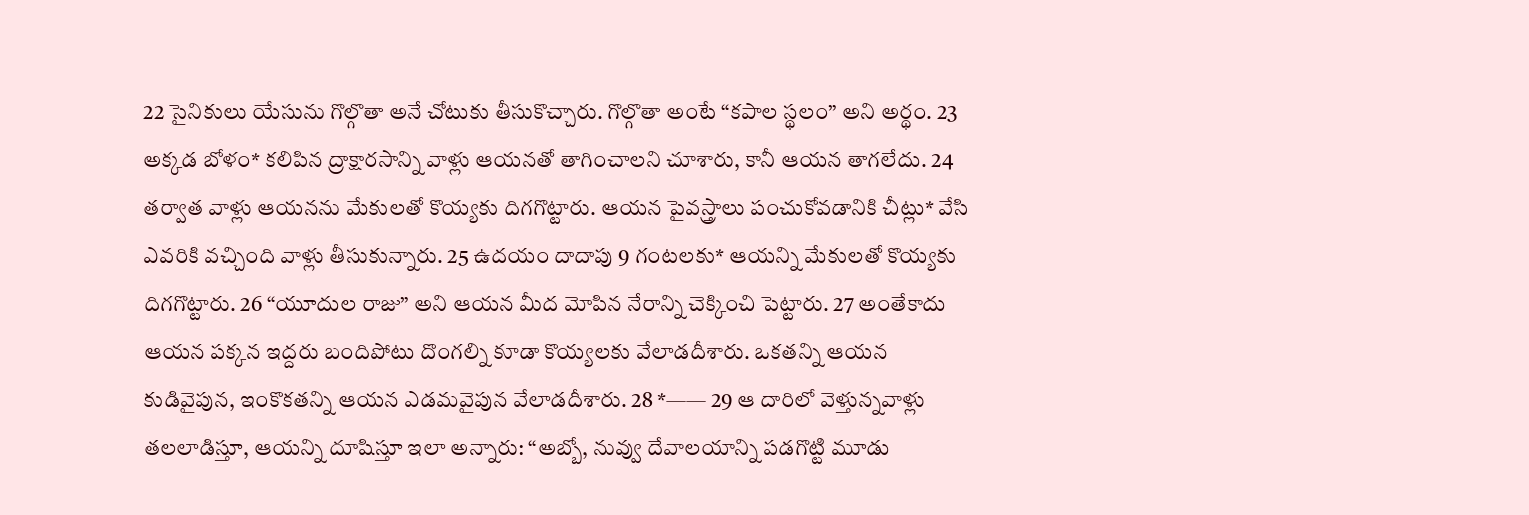22 సైనికులు యేసును గొల్గొతా అనే చోటుకు తీసుకొచ్చారు. గొల్గొతా అంటే “కపాల స్థలం” అని అర్థం. 23 అక్కడ బోళం* కలిపిన ద్రాక్షారసాన్ని వాళ్లు ఆయనతో తాగించాలని చూశారు, కానీ ఆయన తాగలేదు. 24 తర్వాత వాళ్లు ఆయనను మేకులతో కొయ్యకు దిగగొట్టారు. ఆయన పైవస్త్రాలు పంచుకోవడానికి చీట్లు* వేసి ఎవరికి వచ్చింది వాళ్లు తీసుకున్నారు. 25 ఉదయం దాదాపు 9 గంటలకు* ఆయన్ని మేకులతో కొయ్యకు దిగగొట్టారు. 26 “యూదుల రాజు” అని ఆయన మీద మోపిన నేరాన్ని చెక్కించి పెట్టారు. 27 అంతేకాదు ఆయన పక్కన ఇద్దరు బందిపోటు దొంగల్ని కూడా కొయ్యలకు వేలాడదీశారు. ఒకతన్ని ఆయన కుడివైపున, ఇంకొకతన్ని ఆయన ఎడమవైపున వేలాడదీశారు. 28 *—— 29 ఆ దారిలో వెళ్తున్నవాళ్లు తలలాడిస్తూ, ఆయన్ని దూషిస్తూ ఇలా అన్నారు: “అబ్బో, నువ్వు దేవాలయాన్ని పడగొట్టి మూడు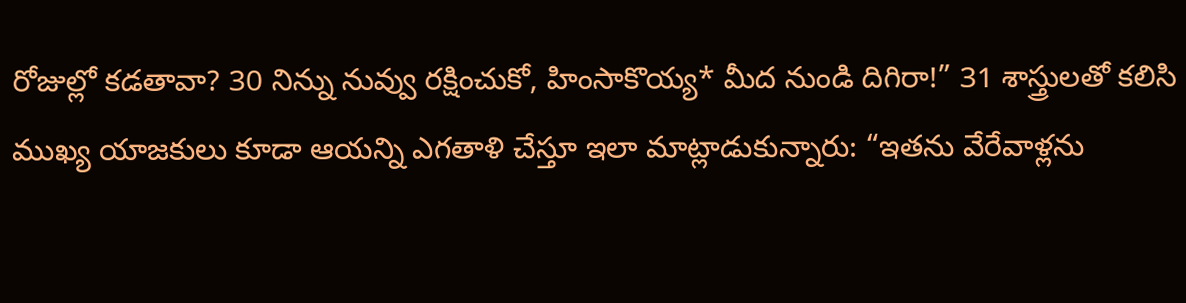రోజుల్లో కడతావా? 30 నిన్ను నువ్వు రక్షించుకో, హింసాకొయ్య* మీద నుండి దిగిరా!” 31 శాస్త్రులతో కలిసి ముఖ్య యాజకులు కూడా ఆయన్ని ఎగతాళి చేస్తూ ఇలా మాట్లాడుకున్నారు: “ఇతను వేరేవాళ్లను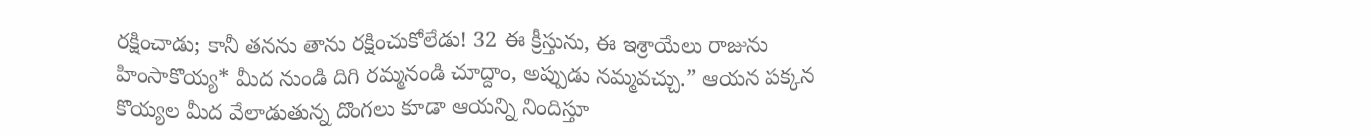రక్షించాడు; కానీ తనను తాను రక్షించుకోలేడు! 32 ఈ క్రీస్తును, ఈ ఇశ్రాయేలు రాజును హింసాకొయ్య* మీద నుండి దిగి రమ్మనండి చూద్దాం, అప్పుడు నమ్మవచ్చు.” ఆయన పక్కన కొయ్యల మీద వేలాడుతున్న దొంగలు కూడా ఆయన్ని నిందిస్తూ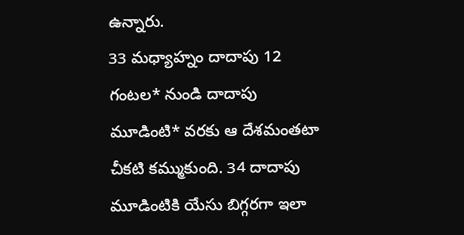ఉన్నారు.
33 మధ్యాహ్నం దాదాపు 12 గంటల* నుండి దాదాపు మూడింటి* వరకు ఆ దేశమంతటా చీకటి కమ్ముకుంది. 34 దాదాపు మూడింటికి యేసు బిగ్గరగా ఇలా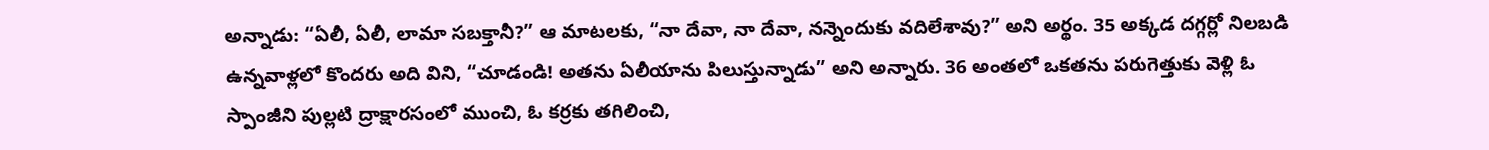అన్నాడు: “ఏలీ, ఏలీ, లామా సబక్తానీ?” ఆ మాటలకు, “నా దేవా, నా దేవా, నన్నెందుకు వదిలేశావు?” అని అర్థం. 35 అక్కడ దగ్గర్లో నిలబడి ఉన్నవాళ్లలో కొందరు అది విని, “చూడండి! అతను ఏలీయాను పిలుస్తున్నాడు” అని అన్నారు. 36 అంతలో ఒకతను పరుగెత్తుకు వెళ్లి ఓ స్పాంజీని పుల్లటి ద్రాక్షారసంలో ముంచి, ఓ కర్రకు తగిలించి,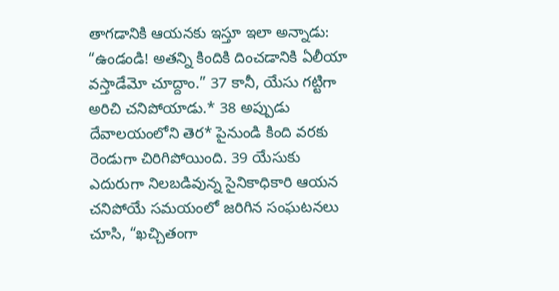తాగడానికి ఆయనకు ఇస్తూ ఇలా అన్నాడు: “ఉండండి! అతన్ని కిందికి దించడానికి ఏలీయా వస్తాడేమో చూద్దాం.” 37 కానీ, యేసు గట్టిగా అరిచి చనిపోయాడు.* 38 అప్పుడు దేవాలయంలోని తెర* పైనుండి కింది వరకు రెండుగా చిరిగిపోయింది. 39 యేసుకు ఎదురుగా నిలబడివున్న సైనికాధికారి ఆయన చనిపోయే సమయంలో జరిగిన సంఘటనలు చూసి, “ఖచ్చితంగా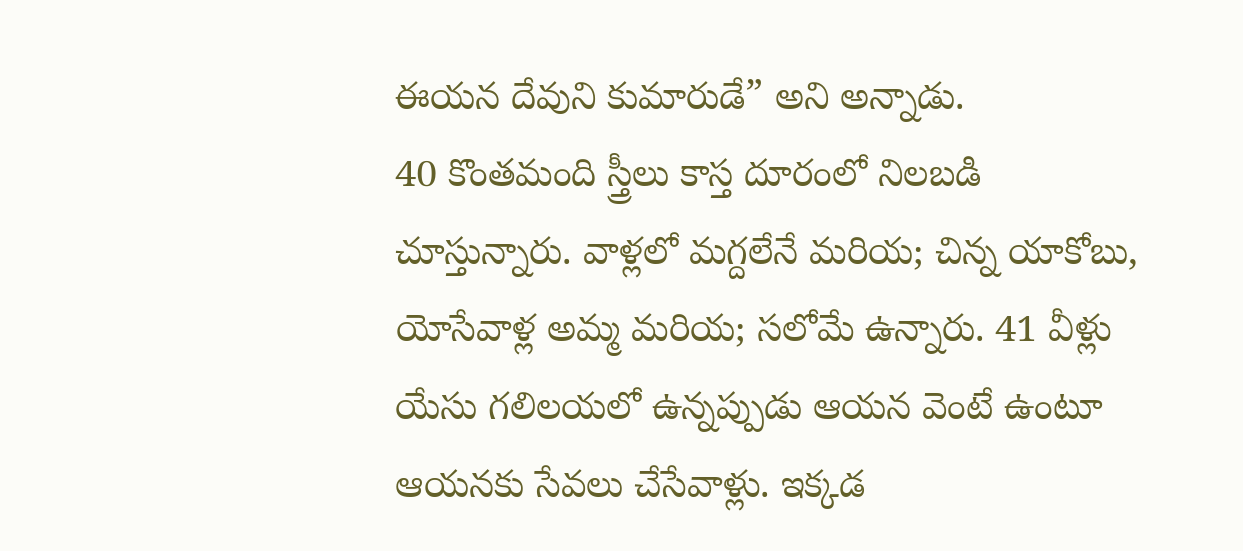ఈయన దేవుని కుమారుడే” అని అన్నాడు.
40 కొంతమంది స్త్రీలు కాస్త దూరంలో నిలబడి చూస్తున్నారు. వాళ్లలో మగ్దలేనే మరియ; చిన్న యాకోబు, యోసేవాళ్ల అమ్మ మరియ; సలోమే ఉన్నారు. 41 వీళ్లు యేసు గలిలయలో ఉన్నప్పుడు ఆయన వెంటే ఉంటూ ఆయనకు సేవలు చేసేవాళ్లు. ఇక్కడ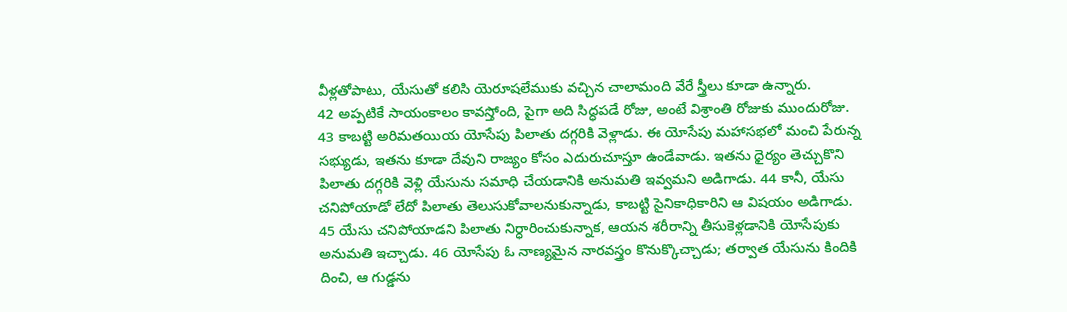వీళ్లతోపాటు, యేసుతో కలిసి యెరూషలేముకు వచ్చిన చాలామంది వేరే స్త్రీలు కూడా ఉన్నారు.
42 అప్పటికే సాయంకాలం కావస్తోంది, పైగా అది సిద్ధపడే రోజు, అంటే విశ్రాంతి రోజుకు ముందురోజు. 43 కాబట్టి అరిమతయియ యోసేపు పిలాతు దగ్గరికి వెళ్లాడు. ఈ యోసేపు మహాసభలో మంచి పేరున్న సభ్యుడు, ఇతను కూడా దేవుని రాజ్యం కోసం ఎదురుచూస్తూ ఉండేవాడు. ఇతను ధైర్యం తెచ్చుకొని పిలాతు దగ్గరికి వెళ్లి యేసును సమాధి చేయడానికి అనుమతి ఇవ్వమని అడిగాడు. 44 కానీ, యేసు చనిపోయాడో లేదో పిలాతు తెలుసుకోవాలనుకున్నాడు, కాబట్టి సైనికాధికారిని ఆ విషయం అడిగాడు. 45 యేసు చనిపోయాడని పిలాతు నిర్ధారించుకున్నాక, ఆయన శరీరాన్ని తీసుకెళ్లడానికి యోసేపుకు అనుమతి ఇచ్చాడు. 46 యోసేపు ఓ నాణ్యమైన నారవస్త్రం కొనుక్కొచ్చాడు; తర్వాత యేసును కిందికి దించి, ఆ గుడ్డను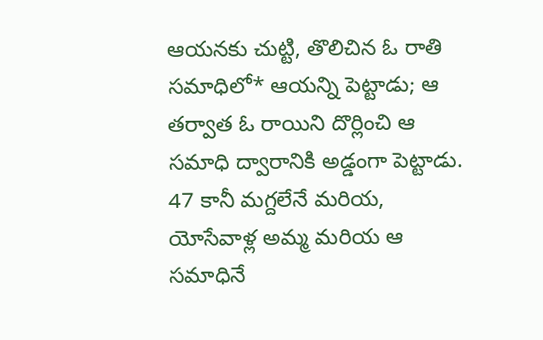ఆయనకు చుట్టి, తొలిచిన ఓ రాతి సమాధిలో* ఆయన్ని పెట్టాడు; ఆ తర్వాత ఓ రాయిని దొర్లించి ఆ సమాధి ద్వారానికి అడ్డంగా పెట్టాడు. 47 కానీ మగ్దలేనే మరియ, యోసేవాళ్ల అమ్మ మరియ ఆ సమాధినే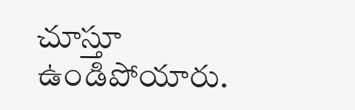చూస్తూ ఉండిపోయారు.